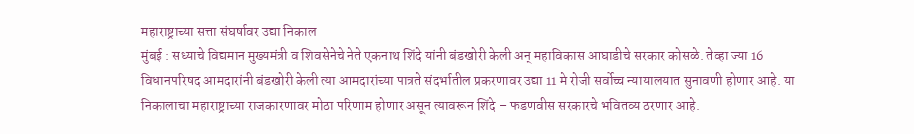महाराष्ट्राच्या सत्ता संघर्षावर उद्या निकाल
मुंबई : सध्याचे विद्यमान मुख्यमंत्री व शिवसेनेचे नेते एकनाथ शिंदे यांनी बंडखोरी केली अन् महाविकास आघाडीचे सरकार कोसळे. तेव्हा ज्या 16 विधानपरिषद आमदारांनी बंडखोरी केली त्या आमदारांच्या पात्रते संदर्भातील प्रकरणावर उद्या 11 मे रोजी सर्वोच्च न्यायालयात सुनावणी होणार आहे. या निकालाचा महाराष्ट्राच्या राजकारणावर मोठा परिणाम होणार असून त्यावरून शिंदे – फडणवीस सरकारचे भवितव्य ठरणार आहे.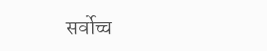सर्वोच्च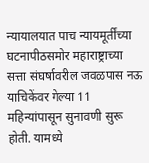न्यायालयात पाच न्यायमूर्तींच्या घटनापीठसमोर महाराष्ट्राच्या सत्ता संघर्षावरील जवळपास नऊ याचिकेंवर गेल्या 11 महिन्यांपासून सुनावणी सुरू होती. यामध्ये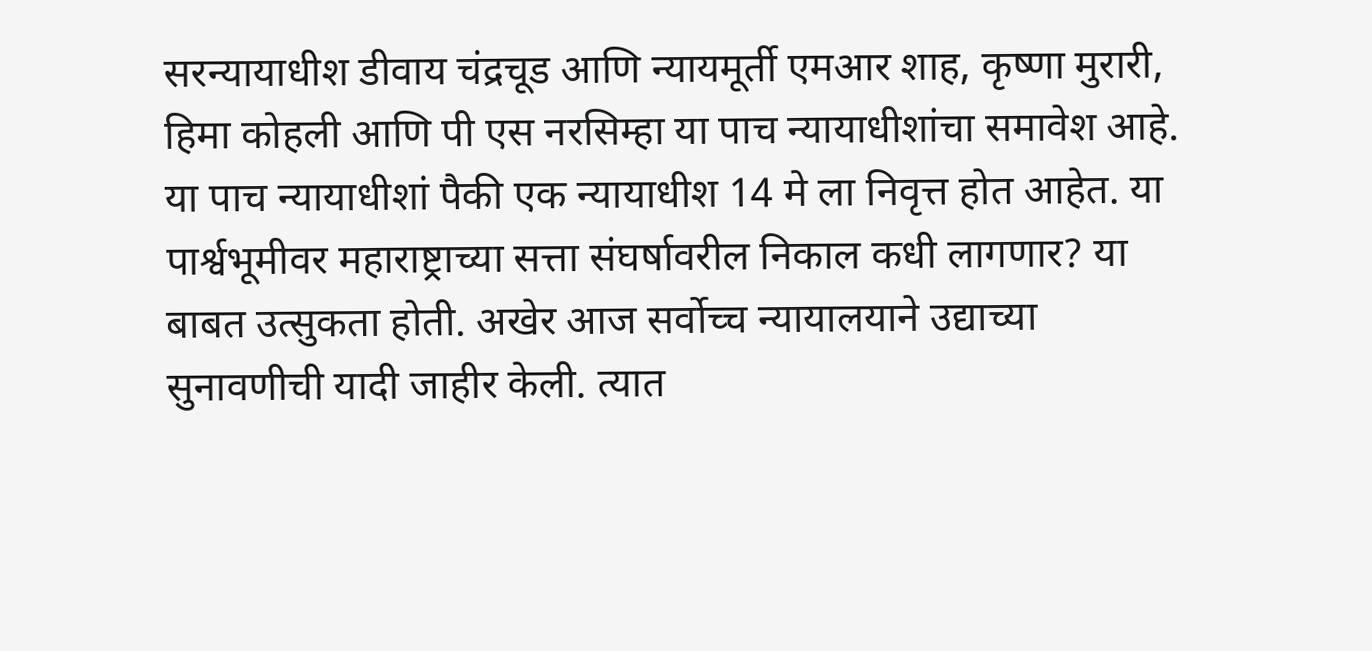सरन्यायाधीश डीवाय चंद्रचूड आणि न्यायमूर्ती एमआर शाह, कृष्णा मुरारी, हिमा कोहली आणि पी एस नरसिम्हा या पाच न्यायाधीशांचा समावेश आहे. या पाच न्यायाधीशां पैकी एक न्यायाधीश 14 मे ला निवृत्त होत आहेत. या पार्श्वभूमीवर महाराष्ट्राच्या सत्ता संघर्षावरील निकाल कधी लागणार? या बाबत उत्सुकता होती. अखेर आज सर्वोच्च न्यायालयाने उद्याच्या सुनावणीची यादी जाहीर केली. त्यात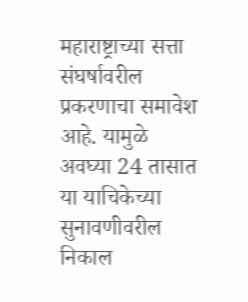महाराष्ट्राच्या सत्ता संघर्षावरील प्रकरणाचा समावेश आहे. यामुळे अवघ्या 24 तासात या याचिकेच्या सुनावणीवरील निकाल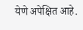येणे अपेक्षित आहे.